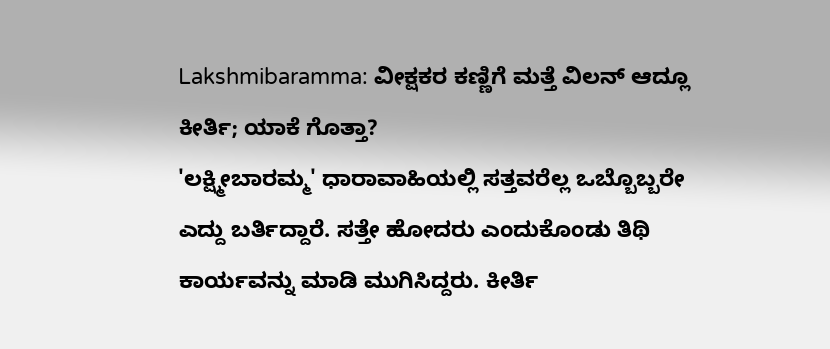Lakshmibaramma: ವೀಕ್ಷಕರ ಕಣ್ಣಿಗೆ ಮತ್ತೆ ವಿಲನ್ ಆದ್ಲೂ ಕೀರ್ತಿ; ಯಾಕೆ ಗೊತ್ತಾ?
'ಲಕ್ಷ್ಮೀಬಾರಮ್ಮ' ಧಾರಾವಾಹಿಯಲ್ಲಿ ಸತ್ತವರೆಲ್ಲ ಒಬ್ಬೊಬ್ಬರೇ ಎದ್ದು ಬರ್ತಿದ್ದಾರೆ. ಸತ್ತೇ ಹೋದರು ಎಂದುಕೊಂಡು ತಿಥಿ ಕಾರ್ಯವನ್ನು ಮಾಡಿ ಮುಗಿಸಿದ್ದರು. ಕೀರ್ತಿ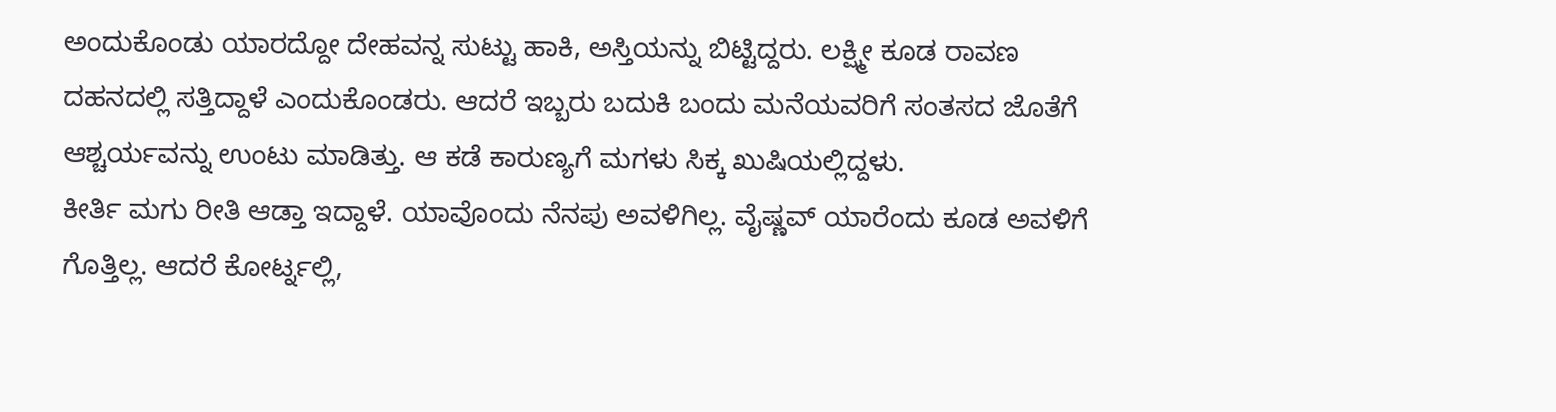ಅಂದುಕೊಂಡು ಯಾರದ್ದೋ ದೇಹವನ್ನ ಸುಟ್ಟು ಹಾಕಿ, ಅಸ್ತಿಯನ್ನು ಬಿಟ್ಟಿದ್ದರು. ಲಕ್ಷ್ಮೀ ಕೂಡ ರಾವಣ ದಹನದಲ್ಲಿ ಸತ್ತಿದ್ದಾಳೆ ಎಂದುಕೊಂಡರು. ಆದರೆ ಇಬ್ಬರು ಬದುಕಿ ಬಂದು ಮನೆಯವರಿಗೆ ಸಂತಸದ ಜೊತೆಗೆ ಆಶ್ಚರ್ಯವನ್ನು ಉಂಟು ಮಾಡಿತ್ತು. ಆ ಕಡೆ ಕಾರುಣ್ಯಗೆ ಮಗಳು ಸಿಕ್ಕ ಖುಷಿಯಲ್ಲಿದ್ದಳು.
ಕೀರ್ತಿ ಮಗು ರೀತಿ ಆಡ್ತಾ ಇದ್ದಾಳೆ. ಯಾವೊಂದು ನೆನಪು ಅವಳಿಗಿಲ್ಲ. ವೈಷ್ಣವ್ ಯಾರೆಂದು ಕೂಡ ಅವಳಿಗೆ ಗೊತ್ತಿಲ್ಲ. ಆದರೆ ಕೋರ್ಟ್ನಲ್ಲಿ,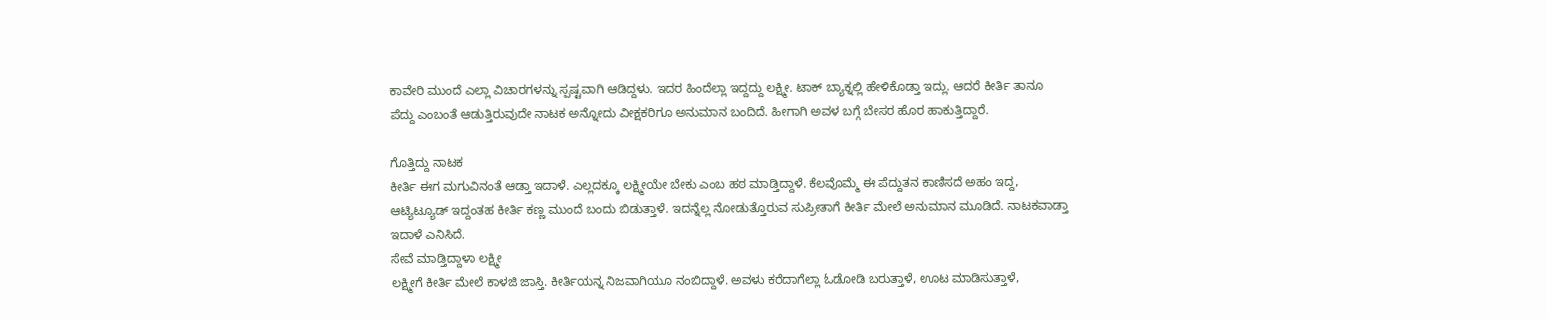ಕಾವೇರಿ ಮುಂದೆ ಎಲ್ಲಾ ವಿಚಾರಗಳನ್ನು ಸ್ಪಷ್ಟವಾಗಿ ಆಡಿದ್ದಳು. ಇದರ ಹಿಂದೆಲ್ಲಾ ಇದ್ದದ್ದು ಲಕ್ಷ್ಮೀ. ಟಾಕ್ ಬ್ಯಾಕ್ನಲ್ಲಿ ಹೇಳಿಕೊಡ್ತಾ ಇದ್ಲು. ಆದರೆ ಕೀರ್ತಿ ತಾನೂ ಪೆದ್ದು ಎಂಬಂತೆ ಆಡುತ್ತಿರುವುದೇ ನಾಟಕ ಅನ್ನೋದು ವೀಕ್ಷಕರಿಗೂ ಅನುಮಾನ ಬಂದಿದೆ. ಹೀಗಾಗಿ ಅವಳ ಬಗ್ಗೆ ಬೇಸರ ಹೊರ ಹಾಕುತ್ತಿದ್ದಾರೆ.

ಗೊತ್ತಿದ್ದು ನಾಟಕ
ಕೀರ್ತಿ ಈಗ ಮಗುವಿನಂತೆ ಆಡ್ತಾ ಇದಾಳೆ. ಎಲ್ಲದಕ್ಕೂ ಲಕ್ಷ್ಮೀಯೇ ಬೇಕು ಎಂಬ ಹಠ ಮಾಡ್ತಿದ್ದಾಳೆ. ಕೆಲವೊಮ್ಮೆ ಈ ಪೆದ್ದುತನ ಕಾಣಿಸದೆ ಅಹಂ ಇದ್ದ, ಆಟ್ಯಿಟ್ಯೂಡ್ ಇದ್ದಂತಹ ಕೀರ್ತಿ ಕಣ್ಣ ಮುಂದೆ ಬಂದು ಬಿಡುತ್ತಾಳೆ. ಇದನ್ನೆಲ್ಲ ನೋಡುತ್ತೊರುವ ಸುಪ್ರೀತಾಗೆ ಕೀರ್ತಿ ಮೇಲೆ ಅನುಮಾನ ಮೂಡಿದೆ. ನಾಟಕವಾಡ್ತಾ ಇದಾಳೆ ಎನಿಸಿದೆ.
ಸೇವೆ ಮಾಡ್ತಿದ್ದಾಳಾ ಲಕ್ಷ್ಮೀ
ಲಕ್ಷ್ಮೀಗೆ ಕೀರ್ತಿ ಮೇಲೆ ಕಾಳಜಿ ಜಾಸ್ತಿ. ಕೀರ್ತಿಯನ್ನ ನಿಜವಾಗಿಯೂ ನಂಬಿದ್ದಾಳೆ. ಅವಳು ಕರೆದಾಗೆಲ್ಲಾ ಓಡೋಡಿ ಬರುತ್ತಾಳೆ, ಊಟ ಮಾಡಿಸುತ್ತಾಳೆ,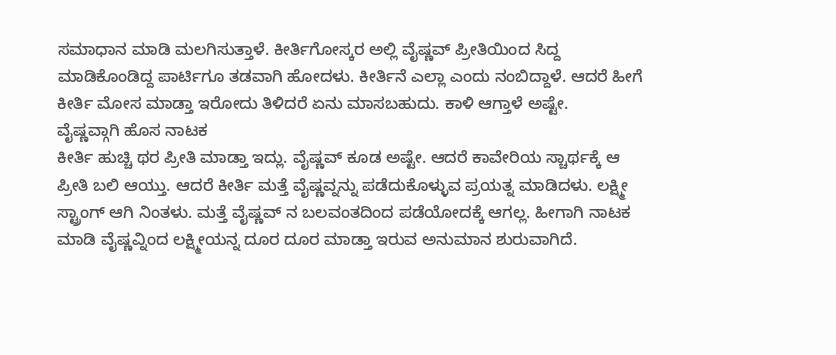ಸಮಾಧಾನ ಮಾಡಿ ಮಲಗಿಸುತ್ತಾಳೆ. ಕೀರ್ತಿಗೋಸ್ಕರ ಅಲ್ಲಿ ವೈಷ್ಣವ್ ಪ್ರೀತಿಯಿಂದ ಸಿದ್ದ ಮಾಡಿಕೊಂಡಿದ್ದ ಪಾರ್ಟಿಗೂ ತಡವಾಗಿ ಹೋದಳು. ಕೀರ್ತಿನೆ ಎಲ್ಲಾ ಎಂದು ನಂಬಿದ್ದಾಳೆ. ಆದರೆ ಹೀಗೆ ಕೀರ್ತಿ ಮೋಸ ಮಾಡ್ತಾ ಇರೋದು ತಿಳಿದರೆ ಏನು ಮಾಸಬಹುದು. ಕಾಳಿ ಆಗ್ತಾಳೆ ಅಷ್ಟೇ.
ವೈಷ್ಣವ್ಗಾಗಿ ಹೊಸ ನಾಟಕ
ಕೀರ್ತಿ ಹುಚ್ಚಿ ಥರ ಪ್ರೀತಿ ಮಾಡ್ತಾ ಇದ್ಲು. ವೈಷ್ಣವ್ ಕೂಡ ಅಷ್ಟೇ. ಆದರೆ ಕಾವೇರಿಯ ಸ್ಚಾರ್ಥಕ್ಕೆ ಆ ಪ್ರೀತಿ ಬಲಿ ಆಯ್ತು. ಆದರೆ ಕೀರ್ತಿ ಮತ್ತೆ ವೈಷ್ಣವ್ನನ್ನು ಪಡೆದುಕೊಳ್ಳುವ ಪ್ರಯತ್ನ ಮಾಡಿದಳು. ಲಕ್ಷ್ಮೀ ಸ್ಟ್ರಾಂಗ್ ಆಗಿ ನಿಂತಳು. ಮತ್ತೆ ವೈಷ್ಣವ್ ನ ಬಲವಂತದಿಂದ ಪಡೆಯೋದಕ್ಕೆ ಆಗಲ್ಲ. ಹೀಗಾಗಿ ನಾಟಕ ಮಾಡಿ ವೈಷ್ಣವ್ನಿಂದ ಲಕ್ಷ್ಮೀಯನ್ನ ದೂರ ದೂರ ಮಾಡ್ತಾ ಇರುವ ಅನುಮಾನ ಶುರುವಾಗಿದೆ.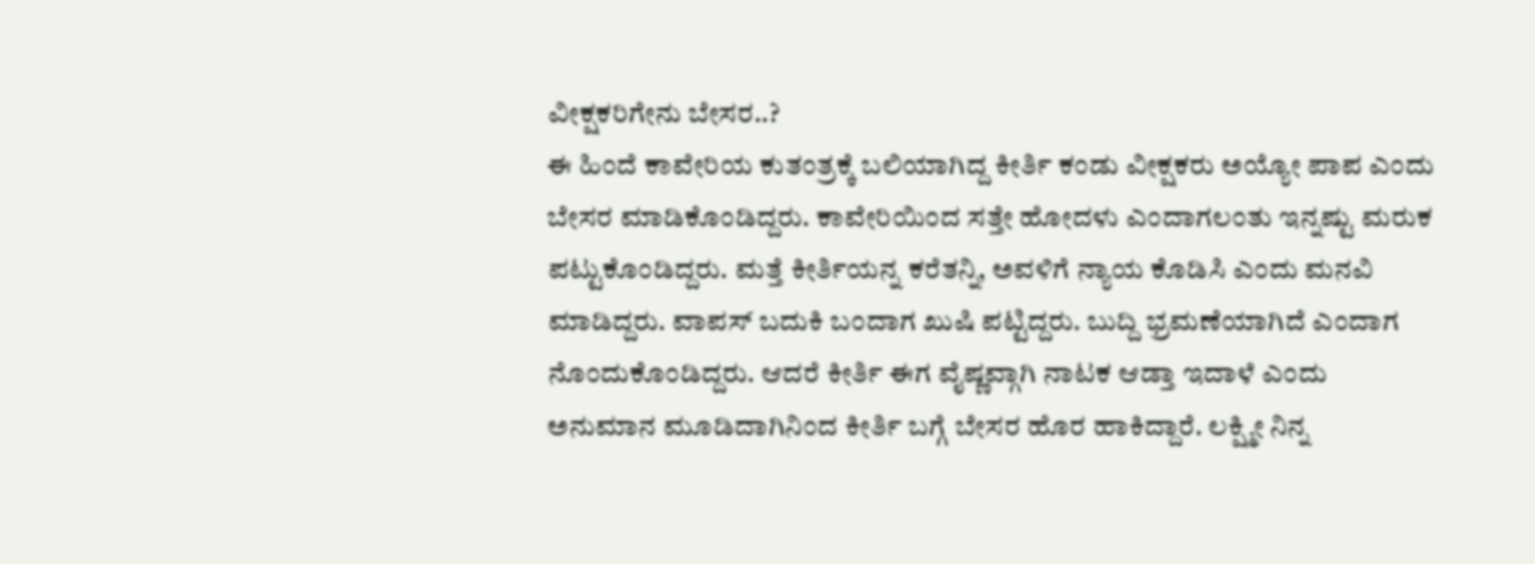ವೀಕ್ಷಕರಿಗೇನು ಬೇಸರ..?
ಈ ಹಿಂದೆ ಕಾವೇರಿಯ ಕುತಂತ್ರಕ್ಕೆ ಬಲಿಯಾಗಿದ್ದ ಕೀರ್ತಿ ಕಂಡು ವೀಕ್ಷಕರು ಅಯ್ಯೋ ಪಾಪ ಎಂದು ಬೇಸರ ಮಾಡಿಕೊಂಡಿದ್ದರು. ಕಾವೇರಿಯಿಂದ ಸತ್ತೇ ಹೋದಳು ಎಂದಾಗಲಂತು ಇನ್ನಷ್ಟು ಮರುಕ ಪಟ್ಟುಕೊಂಡಿದ್ದರು. ಮತ್ತೆ ಕೀರ್ತಿಯನ್ನ ಕರೆತನ್ನಿ, ಅವಳಿಗೆ ನ್ಯಾಯ ಕೊಡಿಸಿ ಎಂದು ಮನವಿ ಮಾಡಿದ್ದರು. ವಾಪಸ್ ಬದುಕಿ ಬಂದಾಗ ಖುಷಿ ಪಟ್ಟಿದ್ದರು. ಬುದ್ದಿ ಭ್ರಮಣೆಯಾಗಿದೆ ಎಂದಾಗ ನೊಂದುಕೊಂಡಿದ್ದರು. ಆದರೆ ಕೀರ್ತಿ ಈಗ ವೈಷ್ಣವ್ಗಾಗಿ ನಾಟಕ ಆಡ್ತಾ ಇದಾಳೆ ಎಂದು ಅನುಮಾನ ಮೂಡಿದಾಗಿನಿಂದ ಕೀರ್ತಿ ಬಗ್ಗೆ ಬೇಸರ ಹೊರ ಹಾಕಿದ್ದಾರೆ. ಲಕ್ಷ್ಮೀ ನಿನ್ನ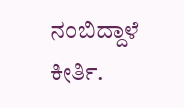ನಂಬಿದ್ದಾಳೆ ಕೀರ್ತಿ.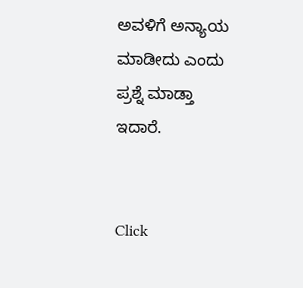ಅವಳಿಗೆ ಅನ್ಯಾಯ ಮಾಡೀದು ಎಂದು ಪ್ರಶ್ನೆ ಮಾಡ್ತಾ ಇದಾರೆ.


Click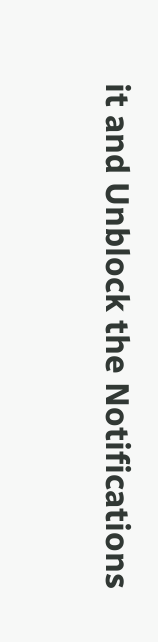it and Unblock the Notifications